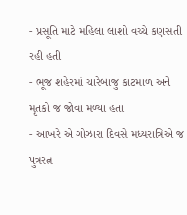- પ્રસૂતિ માટે મહિલા લાશો વચ્ચે કણસતી રહી હતી
- ભૂજ શહેરમાં ચારેબાજુ કાટમાળ અને મૃતકો જ જોવા મળ્યા હતા
- આખરે એ ગોઝારા દિવસે મધ્યરાત્રિએ જ પુત્રરત્ન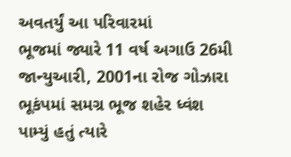અવતર્યું આ પરિવારમાં
ભૂજમાં જ્યારે 11 વર્ષ અગાઉ 26મી જાન્યુઆરી, 2001ના રોજ ગોઝારા ભૂકંપમાં સમગ્ર ભૂજ શહેર ધ્વંશ પામ્યું હતું ત્યારે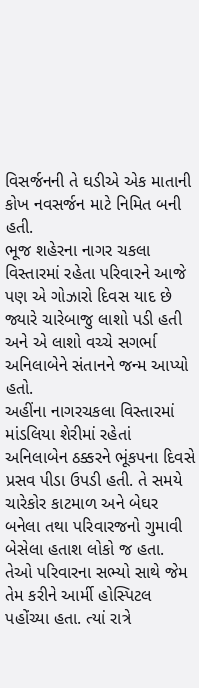વિસર્જનની તે ઘડીએ એક માતાની કોખ નવસર્જન માટે નિમિત બની હતી.
ભૂજ શહેરના નાગર ચકલા વિસ્તારમાં રહેતા પરિવારને આજે પણ એ ગોઝારો દિવસ યાદ છે જ્યારે ચારેબાજુ લાશો પડી હતી અને એ લાશો વચ્ચે સગર્ભા અનિલાબેને સંતાનને જન્મ આપ્યો હતો.
અહીંના નાગરચકલા વિસ્તારમાં માંડલિયા શેરીમાં રહેતાં અનિલાબેન ઠક્કરને ભૂંકપના દિવસે પ્રસવ પીડા ઉપડી હતી. તે સમયે ચારેકોર કાટમાળ અને બેઘર બનેલા તથા પરિવારજનો ગુમાવી બેસેલા હતાશ લોકો જ હતા.
તેઓ પરિવારના સભ્યો સાથે જેમ તેમ કરીને આર્મી હોસ્પિટલ પહોંચ્યા હતા. ત્યાં રાત્રે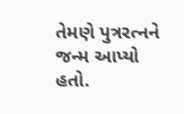તેમણે પુત્રરત્નને જન્મ આપ્યો હતો.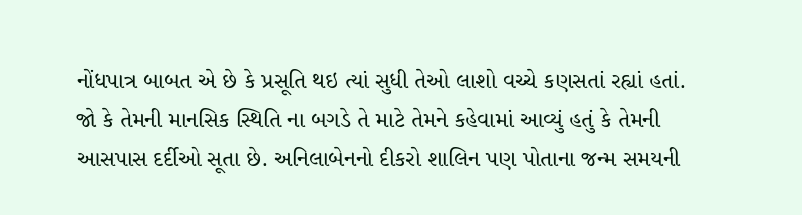નોંધપાત્ર બાબત એ છે કે પ્રસૂતિ થઇ ત્યાં સુધી તેઓ લાશો વચ્ચે કણસતાં રહ્યાં હતાં.
જો કે તેમની માનસિક સ્થિતિ ના બગડે તે માટે તેમને કહેવામાં આવ્યું હતું કે તેમની આસપાસ દર્દીઓ સૂતા છે. અનિલાબેનનો દીકરો શાલિન પણ પોતાના જન્મ સમયની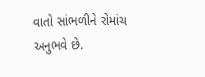વાતો સાંભળીને રોમાંચ અનુભવે છે.